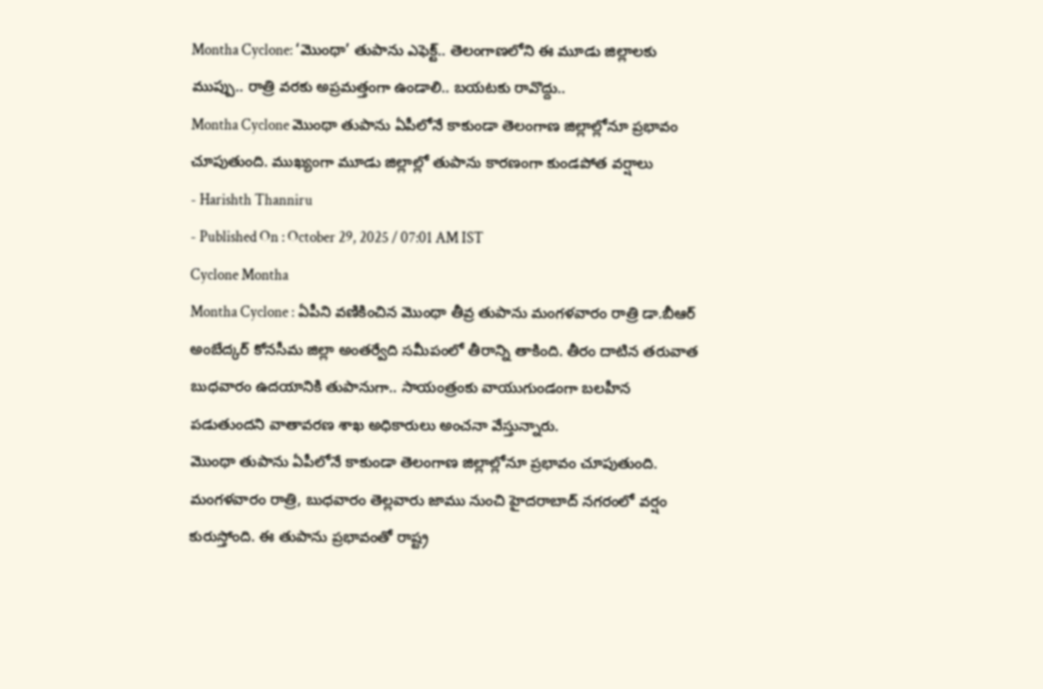Montha Cyclone: ‘మొంథా’ తుపాను ఎఫెక్ట్.. తెలంగాణలోని ఈ మూడు జిల్లాలకు ముప్పు.. రాత్రి వరకు అప్రమత్తంగా ఉండాలి.. బయటకు రావొద్దు..
Montha Cyclone మొంథా తుపాను ఏపీలోనే కాకుండా తెలంగాణ జిల్లాల్లోనూ ప్రభావం చూపుతుంది. ముఖ్యంగా మూడు జిల్లాల్లో తుపాను కారణంగా కుండపోత వర్షాలు
- Harishth Thanniru
- Published On : October 29, 2025 / 07:01 AM IST
Cyclone Montha
Montha Cyclone : ఏపీని వణికించిన మొంథా తీవ్ర తుపాను మంగళవారం రాత్రి డా.బీఆర్ అంబేద్కర్ కోనసీమ జిల్లా అంతర్వేది సమీపంలో తీరాన్ని తాకింది. తీరం దాటిన తరువాత బుధవారం ఉదయానికి తుపానుగా.. సాయంత్రంకు వాయుగుండంగా బలహీన పడుతుందని వాతావరణ శాఖ అధికారులు అంచనా వేస్తున్నారు.
మొంథా తుపాను ఏపీలోనే కాకుండా తెలంగాణ జిల్లాల్లోనూ ప్రభావం చూపుతుంది. మంగళవారం రాత్రి, బుధవారం తెల్లవారు జాము నుంచి హైదరాబాద్ నగరంలో వర్షం కురుస్తోంది. ఈ తుపాను ప్రభావంతో రాష్ట్ర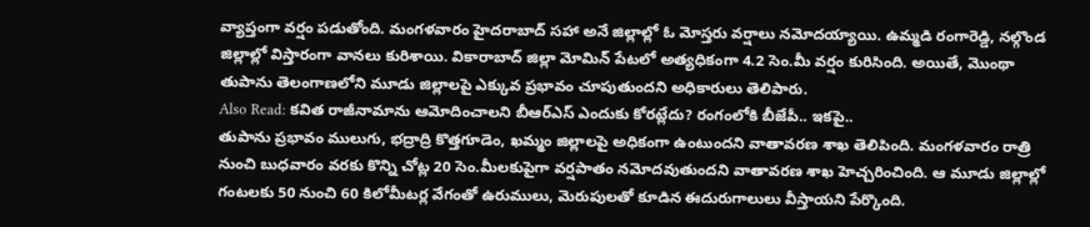వ్యాప్తంగా వర్షం పడుతోంది. మంగళవారం హైదరాబాద్ సహా అనే జిల్లాల్లో ఓ మోస్తరు వర్షాలు నమోదయ్యాయి. ఉమ్మడి రంగారెడ్డి, నల్గొండ జిల్లాల్లో విస్తారంగా వానలు కురిశాయి. వికారాబాద్ జిల్లా మోమిన్ పేటలో అత్యధికంగా 4.2 సెం.మీ వర్షం కురిసింది. అయితే, మొంథా తుపాను తెలంగాణలోని మూడు జిల్లాలపై ఎక్కువ ప్రభావం చూపుతుందని అధికారులు తెలిపారు.
Also Read: కవిత రాజీనామాను ఆమోదించాలని బీఆర్ఎస్ ఎందుకు కోరట్లేదు? రంగంలోకి బీజేపీ.. ఇకపై..
తుపాను ప్రభావం ములుగు, భద్రాద్రి కొత్తగూడెం, ఖమ్మం జిల్లాలపై అధికంగా ఉంటుందని వాతావరణ శాఖ తెలిపింది. మంగళవారం రాత్రి నుంచి బుధవారం వరకు కొన్ని చోట్ల 20 సెం.మీలకుపైగా వర్షపాతం నమోదవుతుందని వాతావరణ శాఖ హెచ్చరించింది. ఆ మూడు జిల్లాల్లో గంటలకు 50 నుంచి 60 కిలోమీటర్ల వేగంతో ఉరుములు, మెరుపులతో కూడిన ఈదురుగాలులు వీస్తాయని పేర్కొంది.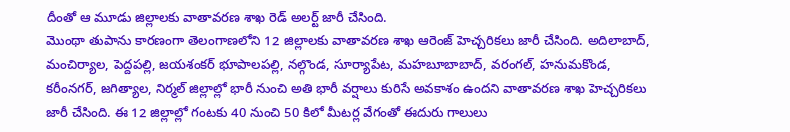దీంతో ఆ మూడు జిల్లాలకు వాతావరణ శాఖ రెడ్ అలర్ట్ జారీ చేసింది.
మొంథా తుపాను కారణంగా తెలంగాణలోని 12 జిల్లాలకు వాతావరణ శాఖ ఆరెంజ్ హెచ్చరికలు జారీ చేసింది. అదిలాబాద్, మంచిర్యాల, పెద్దపల్లి, జయశంకర్ భూపాలపల్లి, నల్గొండ, సూర్యాపేట, మహబూబాబాద్, వరంగల్, హనుమకొండ, కరీంనగర్, జగిత్యాల, నిర్మల్ జిల్లాల్లో భారీ నుంచి అతి భారీ వర్షాలు కురిసే అవకాశం ఉందని వాతావరణ శాఖ హెచ్చరికలు జారీ చేసింది. ఈ 12 జిల్లాల్లో గంటకు 40 నుంచి 50 కిలో మీటర్ల వేగంతో ఈదురు గాలులు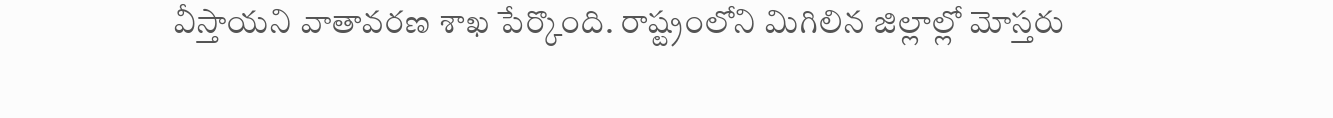వీస్తాయని వాతావరణ శాఖ పేర్కొంది. రాష్ట్రంలోని మిగిలిన జిల్లాల్లో మోస్తరు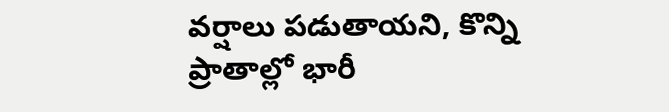వర్షాలు పడుతాయని, కొన్ని ప్రాతాల్లో భారీ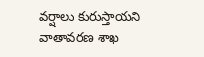వర్షాలు కురుస్తాయని వాతావరణ శాఖ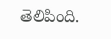తెలిపింది.